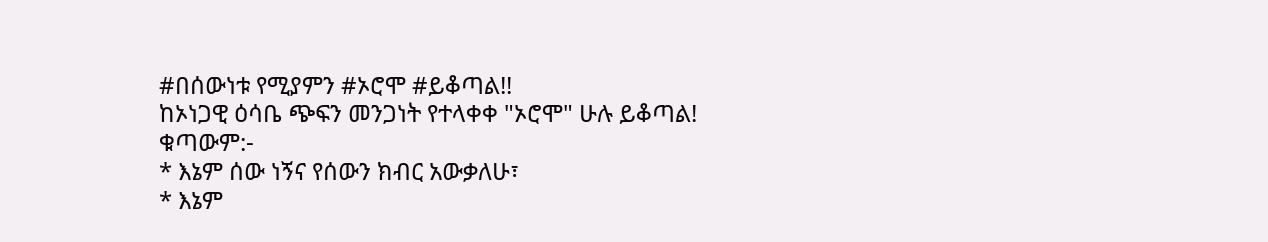#በሰውነቱ የሚያምን #ኦሮሞ #ይቆጣል!!
ከኦነጋዊ ዕሳቤ ጭፍን መንጋነት የተላቀቀ "ኦሮሞ" ሁሉ ይቆጣል!
ቁጣውም:-
* እኔም ሰው ነኝና የሰውን ክብር አውቃለሁ፣
* እኔም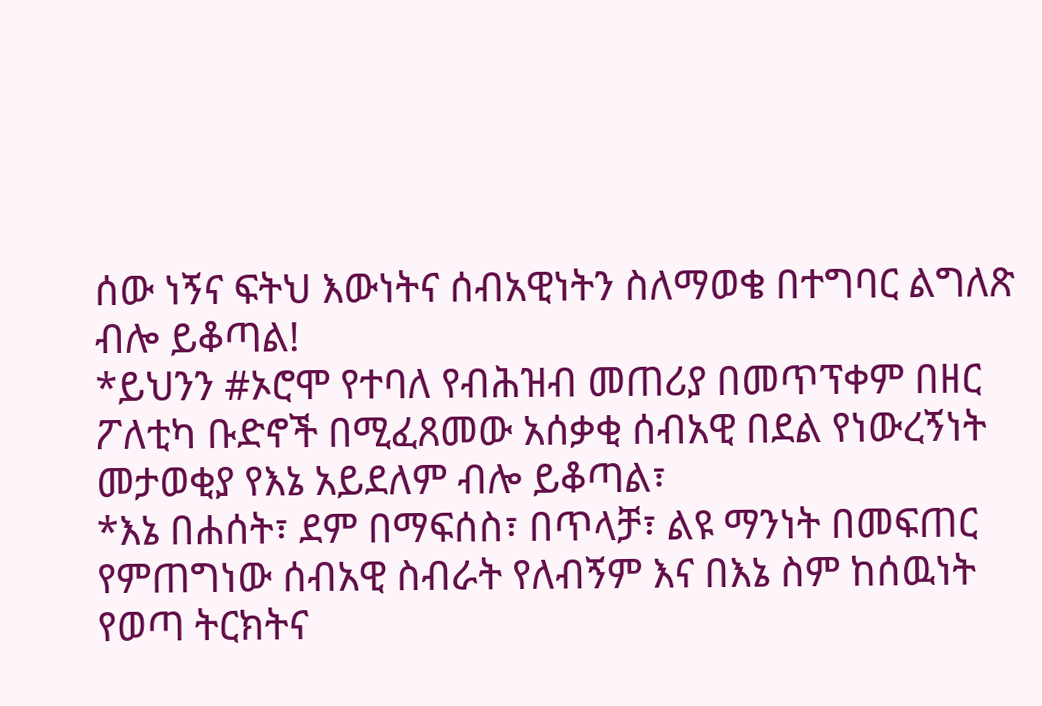ሰው ነኝና ፍትህ እውነትና ሰብአዊነትን ስለማወቄ በተግባር ልግለጽ ብሎ ይቆጣል!
*ይህንን #ኦሮሞ የተባለ የብሕዝብ መጠሪያ በመጥፕቀም በዘር ፖለቲካ ቡድኖች በሚፈጸመው አሰቃቂ ሰብአዊ በደል የነውረኝነት መታወቂያ የእኔ አይደለም ብሎ ይቆጣል፣
*እኔ በሐሰት፣ ደም በማፍሰስ፣ በጥላቻ፣ ልዩ ማንነት በመፍጠር የምጠግነው ሰብአዊ ስብራት የለብኝም እና በእኔ ስም ከሰዉነት የወጣ ትርክትና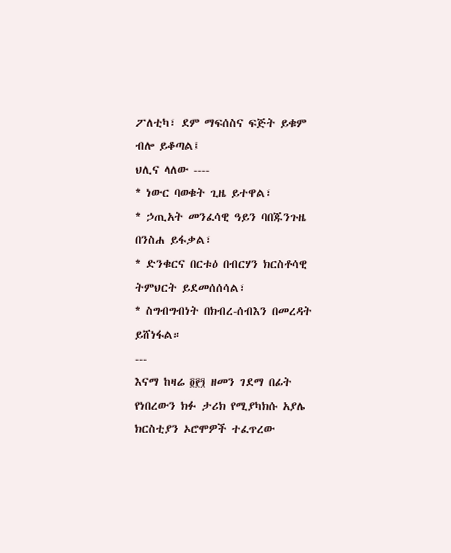ፖለቲካ፣ ደም ማፍሰስና ፍጅት ይቁም ብሎ ይቆጣል፤
ህሊና ላለው ----
* ነውር ባወቁት ጊዜ ይተዋል፣
* ኃጢአት መንፈሳዊ ዓይን ባበጁንጉዜ በንስሐ ይፋቃል፣
* ድንቁርና በርቱዕ በብርሃን ክርስቶሳዊ ትምህርት ይደመሰሰሳል፣
* ስግብግብነት በክብረ-ሰብእን በመረዳት ይሸነፋል።
---
እናማ ከዛሬ ፬፻፺ ዘመን ገደማ በፊት የነበረውን ክፉ ታሪክ የሚያካክሱ አያሌ ክርስቲያን ኦሮሞዎች ተፈጥረው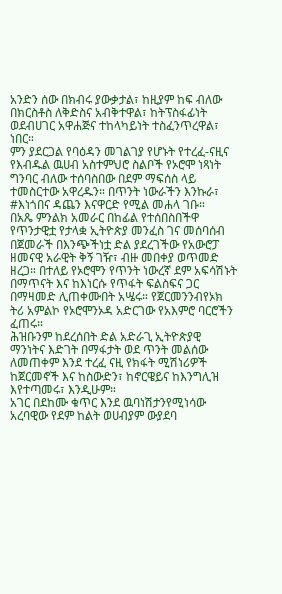አንድን ሰው በክብሩ ያውቃታል፣ ከዚያም ከፍ ብለው በክርስቶስ ለቅድስና አብቅተዋል፣ ከትፕስፋፊነት ወደብሀገር አዋሐጅና ተከላካይነት ተስፈንጥረዋል፣ ነበር።
ምን ያደርጋል የባዕዳን መገልገያ የሆኑት የተረፈ-ናዚና የእብዱል ዉሀብ አስተምህሮ ስልቦች የኦሮሞ ነጻነት ግንባር ብለው ተሰባስበው በደም ማፍሰስ ላይ ተመስርተው አዋረዱን። በጥንት ነውራችን እንኩራ፣ #እነጎበና ዳጨን እናዋርድ የሚል መሐላ ገቡ።
በአጼ ምንልክ አመራር በከፊል የተሰበስበችዋ የጥንታዊቷ የታላቋ ኢትዮጵያ መንፈስ ገና መሰባሰብ በጀመራች በእንጭችነቷ ድል ያደረገችው የአውሮፓ ዘመናዊ አራዊት ቅኝ ገዥ፣ ብዙ መበቀያ ወጥመድ ዘረጋ። በተለይ የኦሮሞን የጥንት ነውረኛ ደም አፍሳሽኑት በማጥናት እና ከእነርሱ የጥፋት ፍልስፍና ጋር በማዛመድ ሊጠቀሙበት አሤሩ። የጀርመንንብየኦክ ትሪ አምልኮ የኦሮሞንኦዳ አድርገው የአእምሮ ባርሮችን ፈጠሩ።
ሕዝቡንም ከደረሰበት ድል አድራጊ ኢትዮጵያዊ ማንነትና እድገት በማፋታት ወደ ጥንት መልሰው ለመጠቀም እንደ ተረፈ ናዚ የክፋት ሚሽነሪዎች ከጀርመኖች እና ከስውድን፣ ከኖርዌይና ከእንግሊዝ እየተጣመሩ፣ እንዲሁም።
አገር በደከሙ ቁጥር እንደ ዉባነሽታንየሚነሳው አረባዊው የደም ከልት ወሀብያም ውያደባ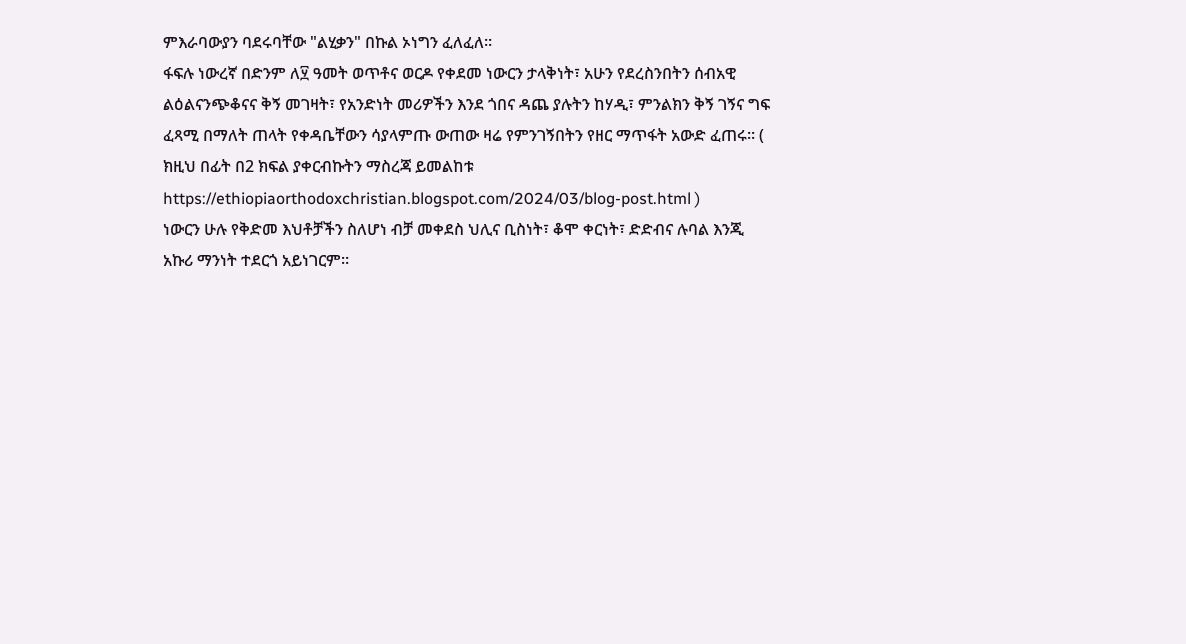ምእራባውያን ባደሩባቸው "ልሂቃን" በኩል ኦነግን ፈለፈለ።
ፋፍሉ ነውረኛ በድንም ለ፶ ዓመት ወጥቶና ወርዶ የቀደመ ነውርን ታላቅነት፣ አሁን የደረስንበትን ሰብአዊ ልዕልናንጭቆናና ቅኝ መገዛት፣ የአንድነት መሪዎችን እንደ ጎበና ዳጨ ያሉትን ከሃዲ፣ ምንልክን ቅኝ ገኝና ግፍ ፈጻሚ በማለት ጠላት የቀዳቤቸውን ሳያላምጡ ውጠው ዛሬ የምንገኝበትን የዘር ማጥፋት አውድ ፈጠሩ። ( ክዚህ በፊት በ2 ክፍል ያቀርብኩትን ማስረጃ ይመልከቱ https://ethiopiaorthodoxchristian.blogspot.com/2024/03/blog-post.html )
ነውርን ሁሉ የቅድመ እህቶቻችን ስለሆነ ብቻ መቀደስ ህሊና ቢስነት፣ ቆሞ ቀርነት፣ ድድብና ሉባል እንጂ አኩሪ ማንነት ተደርጎ አይነገርም።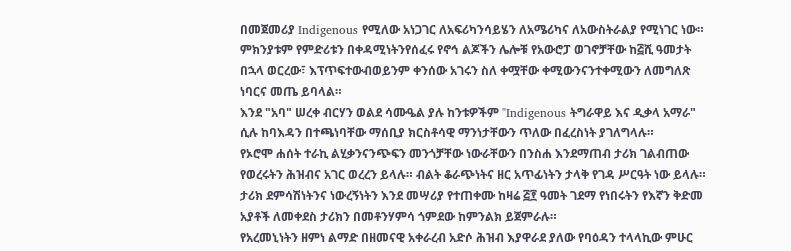በመጀመሪያ Indigenous የሚለው አነጋገር ለአፍሪካንሳይሄን ለአሜሪካና ለአውስትራልያ የሚነገር ነው። ምክንያቱም የምድሪቱን በቀዳሚነትንየሰፈሩ የኖኅ ልጆችን ሌሎቹ የአውሮፓ ወገኖቻቸው ከ፭ሺ ዓመታት በኋላ ወርረው፣ እፕጥፍተውብወይንም ቀንሰው አገሩን ስለ ቀሟቸው ቀሚውንናንተቀሚውን ለመግለጽ ነባርና መጤ ይባላል።
እንደ "አባ" ሠረቀ ብርሃን ወልደ ሳሙዔል ያሉ ከንቱዎችም "Indigenous ትግራዋይ እና ዲቃላ አማራ" ሲሉ ከባእዳን በተጫነባቸው ማሰቢያ ክርስቶሳዊ ማንነታቸውን ጥለው በፈረስነት ያገለግላሉ።
የኦሮሞ ሐሰት ተራኪ ልሂቃንናንጭፍን መንጎቻቸው ነውራቸውን በንስሐ እንደማጠብ ታሪክ ገልብጠው የወረሩትን ሕዝብና አገር ወረረን ይላሉ። ብልት ቆራጭነትና ዘር አጥፊነትን ታላቅ የገዳ ሥርዓት ነው ይላሉ። ታሪክ ደምሳሽነትንና ነውረኝነትን እንደ መሣሪያ የተጠቀሙ ከዛሬ ፭፻ ዓመት ገደማ የነበሩትን የእኛን ቅድመ አያቶች ለመቀደስ ታሪክን በመቶንሃምሳ ጎምደው ከምንልክ ይጀምራሉ።
የአረመኒነትን ዘምነ ልማድ በዘመናዊ አቀራረብ አድሶ ሕዝብ እያዋራደ ያለው የባዕዳን ተላላኪው ምሁር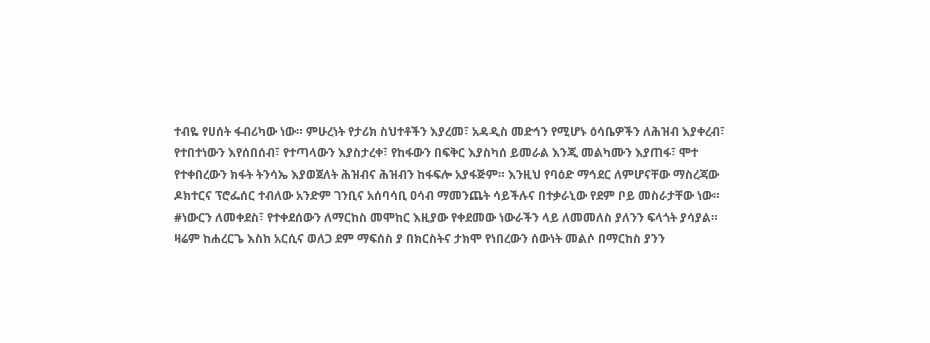ተብዬ የሀሰት ፋብሪካው ነው። ምሁረነት የታሪክ ስህተቶችን እያረመ፣ አዳዲስ መድኅን የሚሆኑ ዕሳቤዎችን ለሕዝብ እያቀረብ፣ የተበተነውን እየሰበሰብ፣ የተጣላውን እያስታረቀ፣ የከፋውን በፍቅር እያስካሰ ይመራል እንጂ መልካሙን እያጠፋ፣ ሞተ የተቀበረውን ክፋት ትንሳኤ እያወጀለት ሕዝብና ሕዝብን ከፋፍሎ አያፋጅም። እንዚህ የባዕድ ማኅደር ለምሆናቸው ማስረጃው ዶክተርና ፕሮፌሰር ተብለው አንድም ገንቢና አሰባሳቢ ዐሳብ ማመንጨት ሳይችሉና በተቃራኒው የደም ቦይ መስራታቸው ነው።
#ነውርን ለመቀደስ፣ የተቀደሰውን ለማርከስ መሞከር እዚያው የቀደመው ነውራችን ላይ ለመመለስ ያለንን ፍላጎት ያሳያል።
ዛሬም ከሐረርጌ እስከ አርሲና ወለጋ ደም ማፍሰስ ያ በክርስትና ታክሞ የነበረውን ሰውነት መልሶ በማርከስ ያንን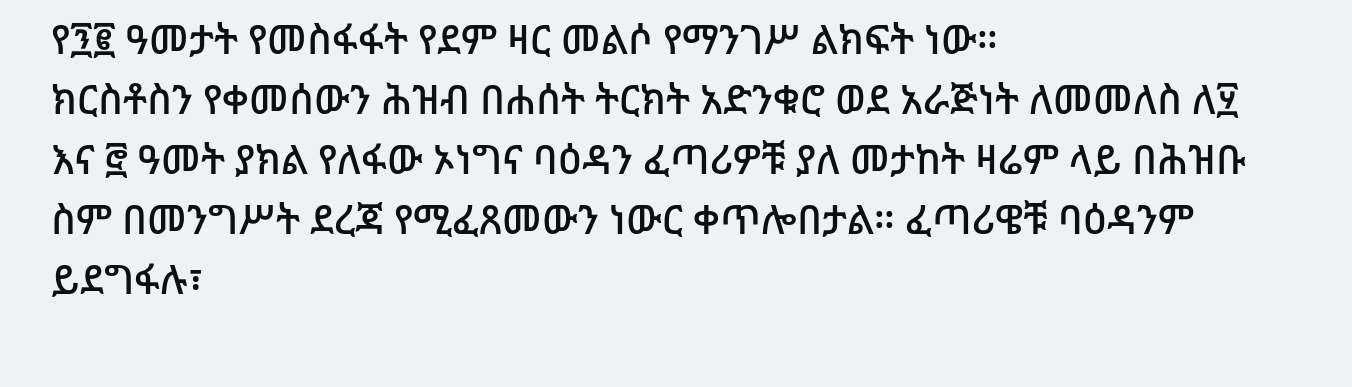የ፺፪ ዓመታት የመስፋፋት የደም ዛር መልሶ የማንገሥ ልክፍት ነው።
ክርስቶስን የቀመሰውን ሕዝብ በሐሰት ትርክት አድንቁሮ ወደ አራጅነት ለመመለስ ለ፶ እና ፸ ዓመት ያክል የለፋው ኦነግና ባዕዳን ፈጣሪዎቹ ያለ መታከት ዛሬም ላይ በሕዝቡ ስም በመንግሥት ደረጃ የሚፈጸመውን ነውር ቀጥሎበታል። ፈጣሪዌቹ ባዕዳንም ይደግፋሉ፣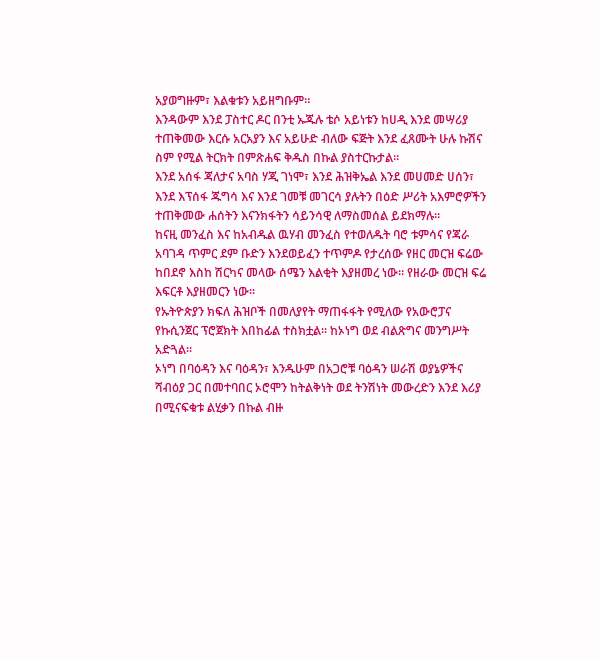አያወግዙም፣ እልቁቱን አይዘግቡም።
እንዳውም እንደ ፓስተር ዶር በንቲ ኡጁሉ ቴሶ አይነቱን ከሀዲ እንደ መሣሪያ ተጠቅመው እርሱ አርአያን እና አይሁድ ብለው ፍጅት እንደ ፈጸሙት ሁሉ ኩሽና ስም የሚል ትርክት በምጽሐፍ ቅዱስ በኩል ያስተርኩታል።
እንደ አሰፋ ጃለታና አባስ ሃጂ ገነሞ፣ እንደ ሕዝቅኤል እንደ መሀመድ ሀሰን፣ እንደ እፕሰፋ ጁግሳ እና እንደ ገመቹ መገርሳ ያሉትን በዕድ ሥሪት አእምሮዎችን ተጠቅመው ሐሰትን እናንክፋትን ሳይንሳዊ ለማስመሰል ይደክማሉ።
ከናዚ መንፈስ እና ከአብዱል ዉሃብ መንፈስ የተወለዱት ባሮ ቱምሳና የጃራ አባገዳ ጥምር ደም ቡድን እንደወይፈን ተጥምዶ የታረሰው የዘር መርዝ ፍሬው ከበደኖ እስከ ሽርካና መላው ሰሜን እልቂት እያዘመረ ነው። የዘራው መርዝ ፍሬ እፍርቶ እያዘመርን ነው።
የኡትዮጵያን ክፍለ ሕዝቦች በመለያየት ማጠፋፋት የሚለው የአውሮፓና የኩሲንጀር ፕሮጀክት እበከፊል ተስክቷል። ከኦነግ ወደ ብልጽግና መንግሥት አድጓል።
ኦነግ በባዕዳን እና ባዕዳን፣ እንዱሁም በአጋሮቹ ባዕዳን ሠራሽ ወያኔዎችና ሻብዕያ ጋር በመተባበር ኦሮሞን ከትልቅነት ወደ ትንሽነት መውረድን እንደ እሪያ በሚናፍቁቱ ልሂቃን በኩል ብዙ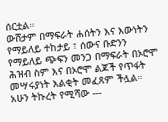ሰርቷል።
ውሸታም በማፍራት ሐሰትን እና እውነትን የማይለይ ተከታይ ፣ ሰውና ቡድንን የማይለይ ጭፍን መንጋ በማፍራት በኦሮሞ ሕዝብ ስም እና በኦሮሞ ልጆች የጥፋት መሣሩያነት እልቂት መፈጸም ችሏል።
አሁን ትኩረት የሚሻው ---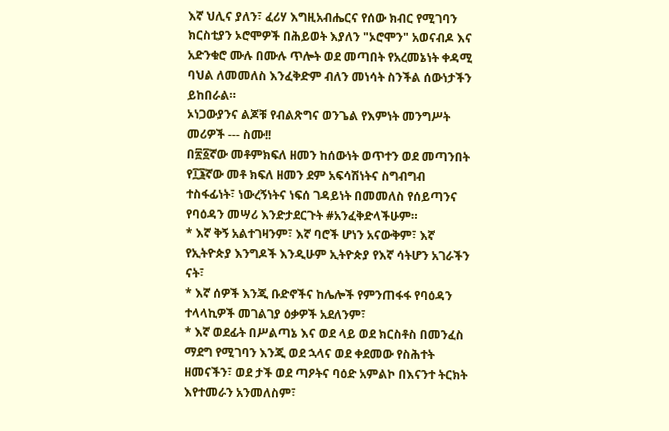እኛ ህሊና ያለን፣ ፈሪሃ እግዚአብሔርና የሰው ክብር የሚገባን ክርስቲያን ኦሮሞዎች በሕይወት እያለን "ኦሮሞን" አወናብዶ እና አድንቁሮ ሙሉ በሙሉ ጥሎት ወደ መጣበት የአረመኔነት ቀዳሚ ባህል ለመመለስ እንፈቅድም ብለን መነሳት ስንችል ሰውነታችን ይከበራል።
ኦነጋውያንና ልጆቹ የብልጽግና ወንጌል የእምነት መንግሥት መሪዎች --- ስሙ!!
በ፳፩ኛው መቶምክፍለ ዘመን ከሰውነት ወጥተን ወደ መጣንበት የ፲፮ኛው መቶ ክፍለ ዘመን ደም አፍሳሽነትና ስግብግብ ተስፋፊነት፣ ነውረኝነትና ነፍሰ ገዳይነት በመመለስ የሰይጣንና የባዕዳን መሣሪ እንድታደርጉት #አንፈቅድላችሁም።
* እኛ ቅኝ አልተገዛንም፣ እኛ ባሮች ሆነን አናውቅም፣ እኛ የኢትዮጵያ እንግዶች እንዲሁም ኢትዮጵያ የእኛ ሳትሆን አገራችን ናት፣
* እኛ ሰዎች እንጂ ቡድኖችና ከሌሎች የምንጠፋፋ የባዕዳን ተላላኪዎች መገልገያ ዕቃዎች አደለንም፣
* እኛ ወደፊት በሥልጣኔ እና ወደ ላይ ወደ ክርስቶስ በመንፈስ ማደግ የሚገባን እንጂ ወደ ኋላና ወደ ቀደመው የስሕተት ዘመናችን፣ ወደ ታች ወደ ጣዖትና ባዕድ አምልኮ በእናንተ ትርክት እየተመራን አንመለስም፣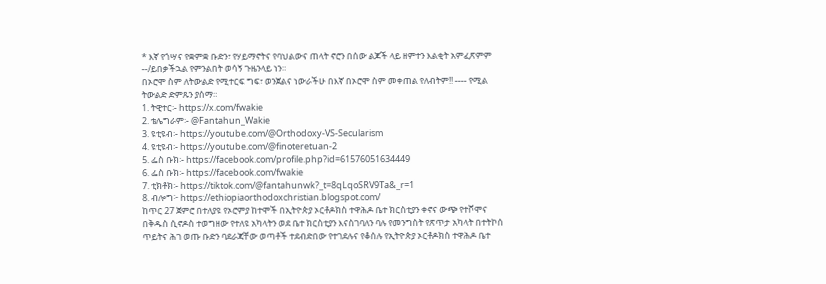* እኛ የጎሣና የቋምቋ ቡድን፣ የሃይማኖትና የባህልውና ጠላት ኖሮን በሰው ልጆች ላይ ዘምተን እልቂት አምፈጽምም --/ይበቃችኋል የምንልበት ወሳኝ ጉዜንላይ ነን።
በኦሮሞ ስም ለትውልድ የሚተርፍ ግፍ፣ ወንጀልና ነውራችሁ በእኛ በኦሮሞ ስም መቀጠል የለብትም!! ---- የሚል ትውልድ ድምጹን ያሰማ።
1. ትዊተር፡- https://x.com/fwakie
2. ቴሌግራም፡- @Fantahun_Wakie
3. ዩቲዩብ፡- https://youtube.com/@Orthodoxy-VS-Secularism
4. ዩቲዩብ፡- https://youtube.com/@finoteretuan-2
5. ፌስ ቡክ፡- https://facebook.com/profile.php?id=61576051634449
6. ፌስ ቡክ፡- https://facebook.com/fwakie
7. ቲክቶክ፡- https://tiktok.com/@fantahunwk?_t=8qLqoSRV9Ta&_r=1
8. ብሎግ፦ https://ethiopiaorthodoxchristian.blogspot.com/
ከጥር 27 ጀምሮ በተለያዩ የኦሮምያ ከተሞች በኢትዮጵያ ኦርቶዶክስ ተዋሕዶ ቤተ ክርስቲያን ቀኖና ውጭ የተሾሞና በቅዱስ ሲኖዶስ ተወግዘው የተለዩ አካላትን ወደ ቤተ ክርስቲያን እናስገባለን ባሉ የመንግስት የጽጥታ አካላት በተትኮሰ ጥይትና ሕገ ወጡ ቡድን ባደራጃቸው ወጣቶች ተደብድበው የተገደሉና የቆሰሉ የኢትዮጵያ ኦርቶዶክስ ተዋሕዶ ቤተ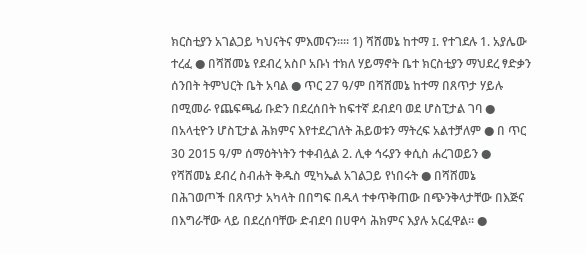ክርስቲያን አገልጋይ ካህናትና ምእመናን።። 1) ሻሸመኔ ከተማ I. የተገደሉ 1. አያሌው ተረፈ ● በሻሸመኔ የደብረ አስቦ አቡነ ተክለ ሃይማኖት ቤተ ክርስቲያን ማህደረ ፃድቃን ሰንበት ትምህርት ቤት አባል ● ጥር 27 ዓ/ም በሻሸመኔ ከተማ በጸጥታ ሃይሉ በሚመራ የጨፍጫፊ ቡድን በደረሰበት ከፍተኛ ደብደባ ወደ ሆስፒታል ገባ ● በአላቲዮን ሆስፒታል ሕክምና እየተደረገለት ሕይወቱን ማትረፍ አልተቻለም ● በ ጥር 30 2015 ዓ/ም ሰማዕትነትን ተቀብሏል 2. ሊቀ ኅሩያን ቀሲስ ሐረገወይን ● የሻሸመኔ ደብረ ስብሐት ቅዱስ ሚካኤል አገልጋይ የነበሩት ● በሻሸመኔ በሕገወጦች በጸጥታ አካላት በበግፍ በዱላ ተቀጥቅጠው በጭንቅላታቸው በእጅና በእግራቸው ላይ በደረሰባቸው ድብደባ በሀዋሳ ሕክምና እያሉ አርፈዋል። ●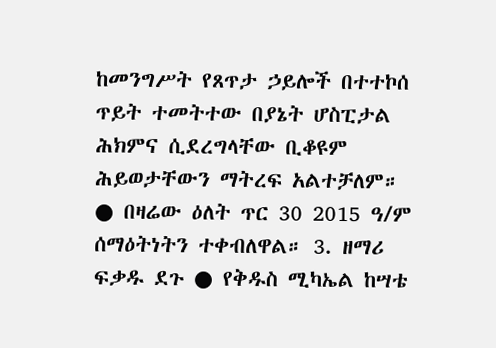ከመንግሥት የጸጥታ ኃይሎች በተተኮሰ ጥይት ተመትተው በያኔት ሆስፒታል ሕክምና ሲደረግላቸው ቢቆዩም ሕይወታቸውን ማትረፍ አልተቻለም። ● በዛሬው ዕለት ጥር 30 2015 ዓ/ም ሰማዕትነትን ተቀብለዋል። 3. ዘማሪ ፍቃዱ ደጉ ● የቅዱስ ሚካኤል ከሣቴ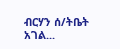ብርሃን ሰ/ትቤት አገል...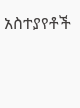አስተያየቶች